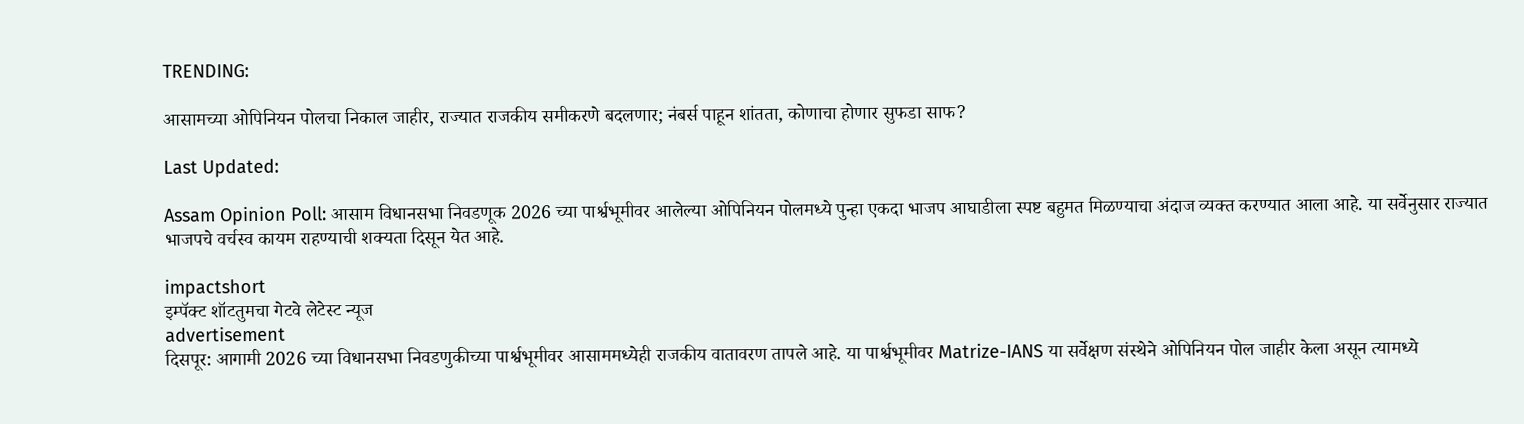TRENDING:

आसामच्या ओपिनियन पोलचा निकाल जाहीर, राज्यात राजकीय समीकरणे बदलणार; नंबर्स पाहून शांतता, कोणाचा होणार सुफडा साफ?

Last Updated:

Assam Opinion Poll: आसाम विधानसभा निवडणूक 2026 च्या पार्श्वभूमीवर आलेल्या ओपिनियन पोलमध्ये पुन्हा एकदा भाजप आघाडीला स्पष्ट बहुमत मिळण्याचा अंदाज व्यक्त करण्यात आला आहे. या सर्वेनुसार राज्यात भाजपचे वर्चस्व कायम राहण्याची शक्यता दिसून येत आहे.

impactshort
इम्पॅक्ट शॉटतुमचा गेटवे लेटेस्ट न्यूज
advertisement
दिसपूर: आगामी 2026 च्या विधानसभा निवडणुकीच्या पार्श्वभूमीवर आसाममध्येही राजकीय वातावरण तापले आहे. या पार्श्वभूमीवर Matrize-IANS या सर्वेक्षण संस्थेने ओपिनियन पोल जाहीर केला असून त्यामध्ये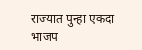राज्यात पुन्हा एकदा भाजप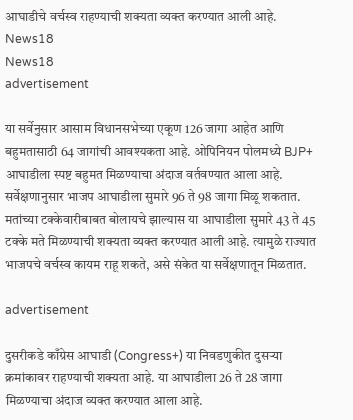आघाडीचे वर्चस्व राहण्याची शक्यता व्यक्त करण्यात आली आहे.
News18
News18
advertisement

या सर्वेनुसार आसाम विधानसभेच्या एकूण 126 जागा आहेत आणि बहुमतासाठी 64 जागांची आवश्यकता आहे. ओपिनियन पोलमध्ये BJP+ आघाडीला स्पष्ट बहुमत मिळण्याचा अंदाज वर्तवण्यात आला आहे. सर्वेक्षणानुसार भाजप आघाडीला सुमारे 96 ते 98 जागा मिळू शकतात. मतांच्या टक्केवारीबाबत बोलायचे झाल्यास या आघाडीला सुमारे 43 ते 45 टक्के मते मिळण्याची शक्यता व्यक्त करण्यात आली आहे. त्यामुळे राज्यात भाजपचे वर्चस्व कायम राहू शकते, असे संकेत या सर्वेक्षणातून मिळतात.

advertisement

दुसरीकडे काँग्रेस आघाडी (Congress+) या निवडणुकीत दुसऱ्या क्रमांकावर राहण्याची शक्यता आहे. या आघाडीला 26 ते 28 जागा मिळण्याचा अंदाज व्यक्त करण्यात आला आहे.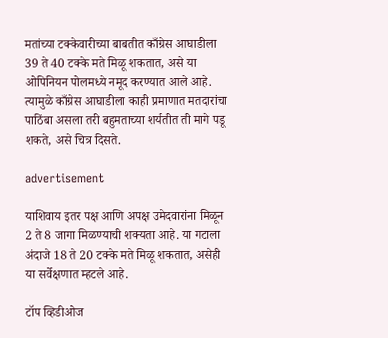मतांच्या टक्केवारीच्या बाबतीत काँग्रेस आघाडीला 39 ते 40 टक्के मते मिळू शकतात, असे या ओपिनियन पोलमध्ये नमूद करण्यात आले आहे. त्यामुळे काँग्रेस आघाडीला काही प्रमाणात मतदारांचा पाठिंबा असला तरी बहुमताच्या शर्यतीत ती मागे पडू शकते, असे चित्र दिसते.

advertisement

याशिवाय इतर पक्ष आणि अपक्ष उमेदवारांना मिळून 2 ते 8 जागा मिळण्याची शक्यता आहे. या गटाला अंदाजे 18 ते 20 टक्के मते मिळू शकतात, असेही या सर्वेक्षणात म्हटले आहे.

टॉप व्हिडीओज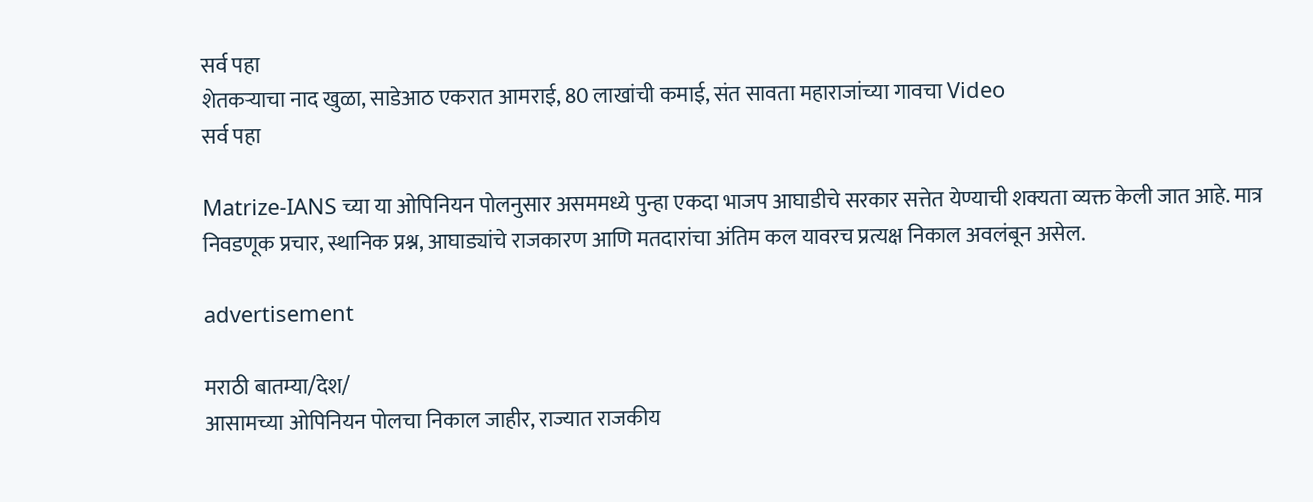सर्व पहा
शेतकऱ्याचा नाद खुळा, साडेआठ एकरात आमराई, 80 लाखांची कमाई, संत सावता महाराजांच्या गावचा Video
सर्व पहा

Matrize-IANS च्या या ओपिनियन पोलनुसार असममध्ये पुन्हा एकदा भाजप आघाडीचे सरकार सत्तेत येण्याची शक्यता व्यक्त केली जात आहे. मात्र निवडणूक प्रचार, स्थानिक प्रश्न, आघाड्यांचे राजकारण आणि मतदारांचा अंतिम कल यावरच प्रत्यक्ष निकाल अवलंबून असेल.

advertisement

मराठी बातम्या/देश/
आसामच्या ओपिनियन पोलचा निकाल जाहीर, राज्यात राजकीय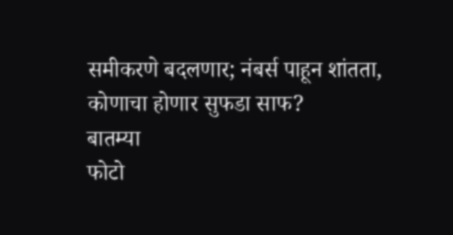समीकरणे बदलणार; नंबर्स पाहून शांतता, कोणाचा होणार सुफडा साफ?
बातम्या
फोटो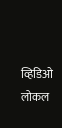व्हिडिओ
लोकल